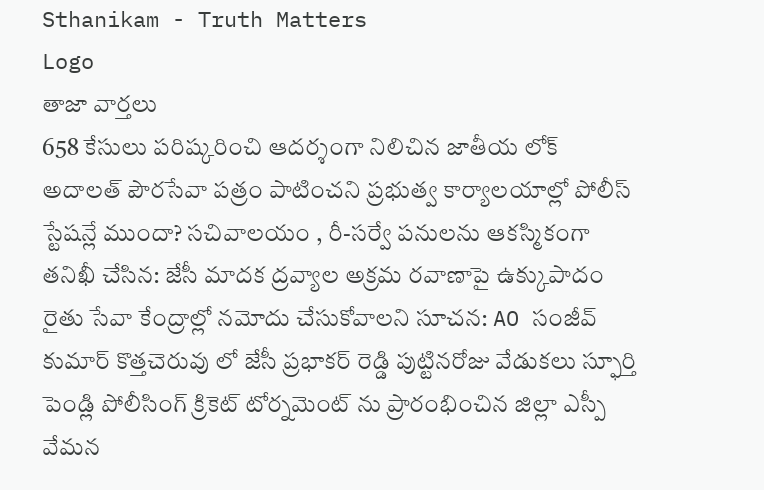Sthanikam - Truth Matters
Logo
తాజా వార్తలు
658 కేసులు పరిష్కరించి ఆదర్శంగా నిలిచిన జాతీయ లోక్ అదాలత్ పౌరసేవా పత్రం పాటించని ప్రభుత్వ కార్యాలయాల్లో పోలీస్ స్టేషన్లే ముందా? సచివాలయం , రీ-సర్వే పనులను ఆకస్మికంగా తనిఖీ చేసిన: జేసీ మాదక ద్రవ్యాల అక్రమ రవాణాపై ఉక్కుపాదం రైతు సేవా కేంద్రాల్లో నమోదు చేసుకోవాలని సూచన: AO సంజీవ్ కుమార్ కొత్తచెరువు లో జేసీ ప్రభాకర్ రెడ్డి పుట్టినరోజు వేడుకలు స్ఫూర్తి పెండ్లి పోలీసింగ్ క్రికెట్ టోర్నమెంట్ ను ప్రారంభించిన జిల్లా ఎస్పీ వేమన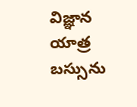విజ్ఞాన యాత్ర బస్సును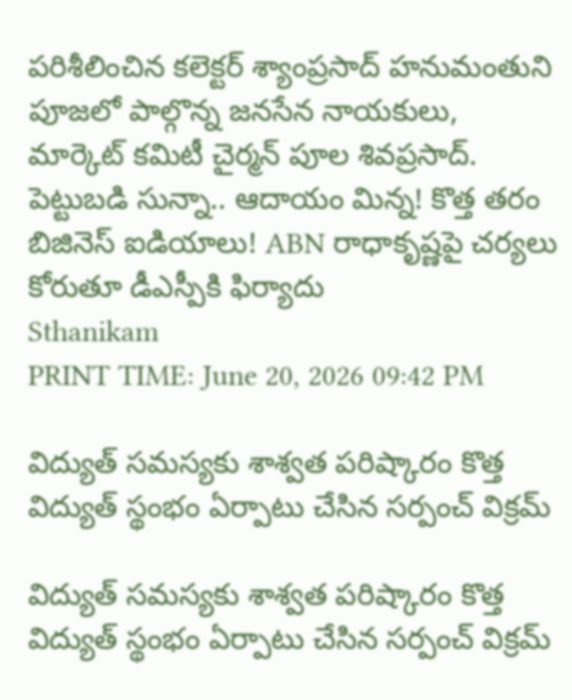పరిశీలించిన కలెక్టర్ శ్యాంప్రసాద్ హనుమంతుని పూజలో పాల్గొన్న జనసేన నాయకులు, మార్కెట్ కమిటీ చైర్మన్ పూల శివప్రసాద్. పెట్టుబడి సున్నా.. ఆదాయం మిన్న! కొత్త తరం బిజినెస్ ఐడియాలు! ABN రాధాకృష్ణపై చర్యలు కోరుతూ డీఎస్పీకి ఫిర్యాదు
Sthanikam
PRINT TIME: June 20, 2026 09:42 PM

విద్యుత్ సమస్యకు శాశ్వత పరిష్కారం కొత్త విద్యుత్ స్థంభం ఏర్పాటు చేసిన సర్పంచ్ విక్రమ్

విద్యుత్ సమస్యకు శాశ్వత పరిష్కారం కొత్త విద్యుత్ స్థంభం ఏర్పాటు చేసిన సర్పంచ్ విక్రమ్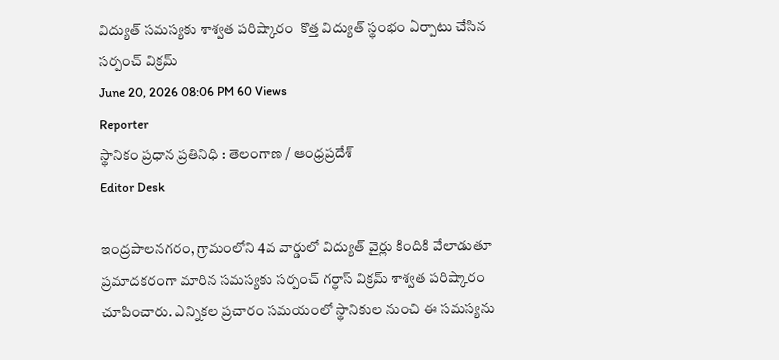విద్యుత్ సమస్యకు శాశ్వత పరిష్కారం  కొత్త విద్యుత్ స్థంభం ఏర్పాటు చేసిన సర్పంచ్ విక్రమ్
June 20, 2026 08:06 PM 60 Views
Reporter
స్థానికం ప్రధాన ప్రతినిధి : తెలంగాణ / ఆంధ్రప్రదేశ్
Editor Desk

ఇంద్రపాలనగరం, గ్రామంలోని 4వ వార్డులో విద్యుత్ వైర్లు కిందికి వేలాడుతూ ప్రమాదకరంగా మారిన సమస్యకు సర్పంచ్ గర్ధాస్ విక్రమ్ శాశ్వత పరిష్కారం చూపించారు. ఎన్నికల ప్రచారం సమయంలో స్థానికుల నుంచి ఈ సమస్యను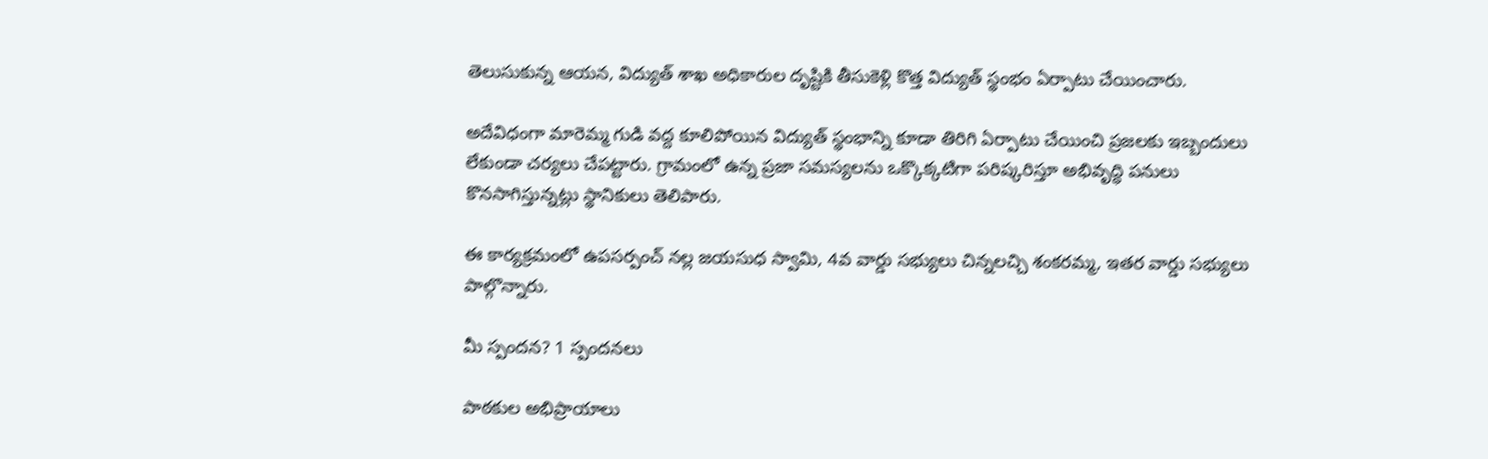తెలుసుకున్న ఆయన, విద్యుత్ శాఖ అధికారుల దృష్టికి తీసుకెళ్లి కొత్త విద్యుత్ స్థంభం ఏర్పాటు చేయించారు.

అదేవిధంగా మారెమ్మ గుడి వద్ద కూలిపోయిన విద్యుత్ స్థంభాన్ని కూడా తిరిగి ఏర్పాటు చేయించి ప్రజలకు ఇబ్బందులు లేకుండా చర్యలు చేపట్టారు. గ్రామంలో ఉన్న ప్రజా సమస్యలను ఒక్కొక్కటిగా పరిష్కరిస్తూ అభివృద్ధి పనులు కొనసాగిస్తున్నట్లు స్థానికులు తెలిపారు.

ఈ కార్యక్రమంలో ఉపసర్పంచ్ నల్ల జయసుధ స్వామి, 4వ వార్డు సభ్యులు చిన్నలచ్చి శంకరమ్మ, ఇతర వార్డు సభ్యులు పాల్గొన్నారు.

మీ స్పందన? 1 స్పందనలు

పాఠకుల అభిప్రాయాలు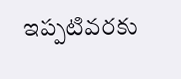ఇప్పటివరకు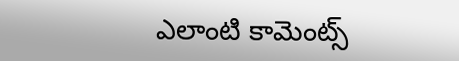ఎలాంటి కామెంట్స్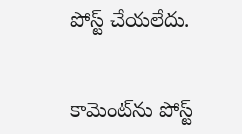పోస్ట్ చేయలేదు.


కామెంట్‌ను పోస్ట్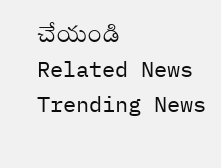చేయండి
Related News
Trending News